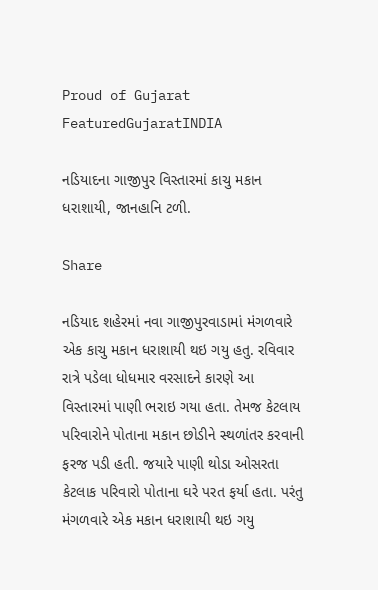Proud of Gujarat
FeaturedGujaratINDIA

નડિયાદના ગાજીપુર વિસ્તારમાં કાચુ મકાન ધરાશાયી, જાનહાનિ ટળી.

Share

નડિયાદ શહેરમાં નવા ગાજીપુરવાડામાં મંગળવારે એક કાચુ મકાન ધરાશાયી થઇ ગયુ હતુ. રવિવાર રાત્રે પડેલા ધોધમાર વરસાદને કારણે આ વિસ્તારમાં પાણી ભરાઇ ગયા હતા. તેમજ કેટલાય પરિવારોને પોતાના મકાન છોડીને સ્થળાંતર કરવાની ફરજ પડી હતી. જયારે પાણી થોડા ઓસરતા કેટલાક પરિવારો પોતાના ઘરે પરત ફર્યા હતા. પરંતુ મંગળવારે એક મકાન ધરાશાયી થઇ ગયુ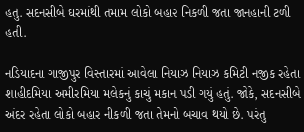હતુ. સદનસીબે ઘરમાંથી તમામ લોકો બહા૨ નિકળી જતા જાનહાની ટળી હતી.

નડિયાદના ગાજીપુર વિસ્તારમાં આવેલા નિયાઝ નિયાઝ કમિટી નજીક રહેતા શાહીદમિયા અમીરમિયા મલેકનું કાચું મકાન પડી ગયું હતું. જોકે, સદનસીબે અંદર રહેતા લોકો બહાર નીકળી જતા તેમનો બચાવ થયો છે. પરંતુ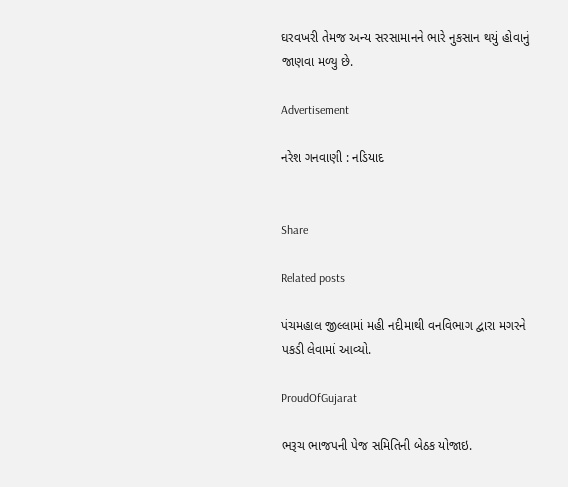ઘરવખરી તેમજ અન્ય સરસામાનને ભારે નુકસાન થયું હોવાનું જાણવા મળ્યુ છે.

Advertisement

નરેશ ગનવાણી : નડિયાદ


Share

Related posts

પંચમહાલ જીલ્લામાં મહી નદીમાથી વનવિભાગ દ્વારા મગરને પકડી લેવામાં આવ્યો.

ProudOfGujarat

ભરૂચ ભાજપની પેજ સમિતિની બેઠક યોજાઇ.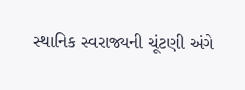સ્થાનિક સ્વરાજ્યની ચૂંટણી અંગે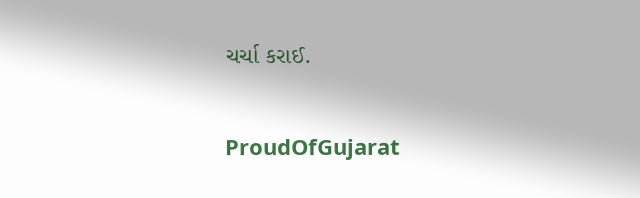ચર્ચા કરાઈ.

ProudOfGujarat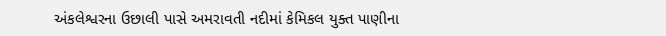અંકલેશ્વરના ઉછાલી પાસે અમરાવતી નદીમાં કેમિકલ યુક્ત પાણીના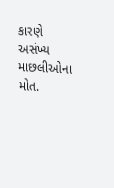કારણે અસંખ્ય માછલીઓના મોત.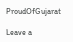ProudOfGujarat

Leave a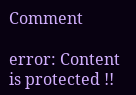Comment

error: Content is protected !!